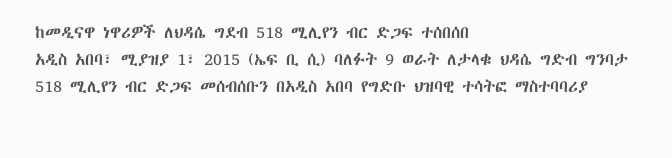ከመዲናዋ ነዋሪዎች ለህዳሴ ግደብ 518 ሚሊየን ብር ድጋፍ ተሰበሰበ
አዲስ አበባ፣ ሚያዝያ 1፣ 2015 (ኤፍ ቢ ሲ) ባለፉት 9 ወራት ለታላቁ ህዳሴ ግድብ ግንባታ 518 ሚሊየን ብር ድጋፍ መሰብሰቡን በአዲስ አበባ የግድቡ ህዝባዊ ተሳትፎ ማስተባባሪያ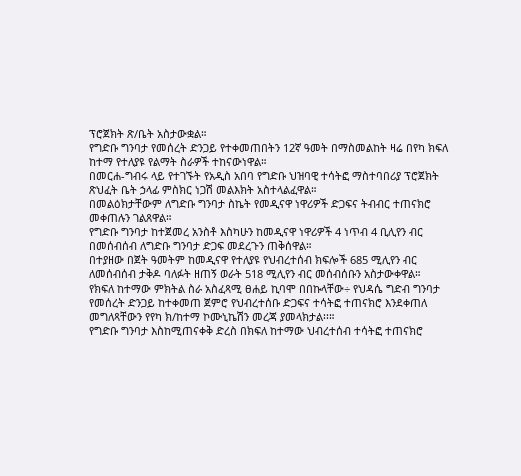ፕሮጀክት ጽ/ቤት አስታውቋል።
የግድቡ ግንባታ የመሰረት ድንጋይ የተቀመጠበትን 12ኛ ዓመት በማስመልከት ዛሬ በየካ ክፍለ ከተማ የተለያዩ የልማት ስራዎች ተከናውነዋል።
በመርሐ-ግብሩ ላይ የተገኙት የአዲስ አበባ የግድቡ ህዝባዊ ተሳትፎ ማስተባበሪያ ፕሮጀክት ጽህፈት ቤት ኃላፊ ምስክር ነጋሽ መልእክት አስተላልፈዋል።
በመልዕክታቸውም ለግድቡ ግንባታ ስኬት የመዲናዋ ነዋሪዎች ድጋፍና ትብብር ተጠናክሮ መቀጠሉን ገልጸዋል።
የግድቡ ግንባታ ከተጀመረ አንስቶ እስካሁን ከመዲናዋ ነዋሪዎች 4 ነጥብ 4 ቢሊየን ብር በመሰብሰብ ለግድቡ ግንባታ ድጋፍ መደረጉን ጠቅሰዋል።
በተያዘው በጀት ዓመትም ከመዲናዋ የተለያዩ የህብረተሰብ ክፍሎች 685 ሚሊየን ብር ለመሰብሰብ ታቅዶ ባለፉት ዘጠኝ ወራት 518 ሚሊየን ብር መሰብሰቡን አስታውቀዋል።
የክፍለ ከተማው ምክትል ስራ አስፈጻሚ ፀሐይ ኪባሞ በበኩላቸው÷ የህዳሴ ግድብ ግንባታ የመሰረት ድንጋይ ከተቀመጠ ጀምሮ የህብረተሰቡ ድጋፍና ተሳትፎ ተጠናክሮ እንደቀጠለ መግለጻቸውን የየካ ክ/ከተማ ኮሙኒኬሽን መረጃ ያመላክታል፡፡።
የግድቡ ግንባታ እስከሚጠናቀቅ ድረስ በክፍለ ከተማው ህብረተሰብ ተሳትፎ ተጠናክሮ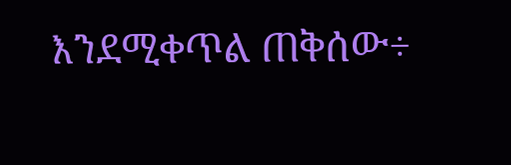እንደሚቀጥል ጠቅሰው÷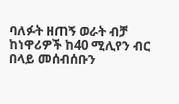ባለፉት ዘጠኝ ወራት ብቻ ከነዋሪዎች ከ40 ሚሊየን ብር በላይ መሰብሰቡን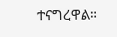ተናግረዋል።